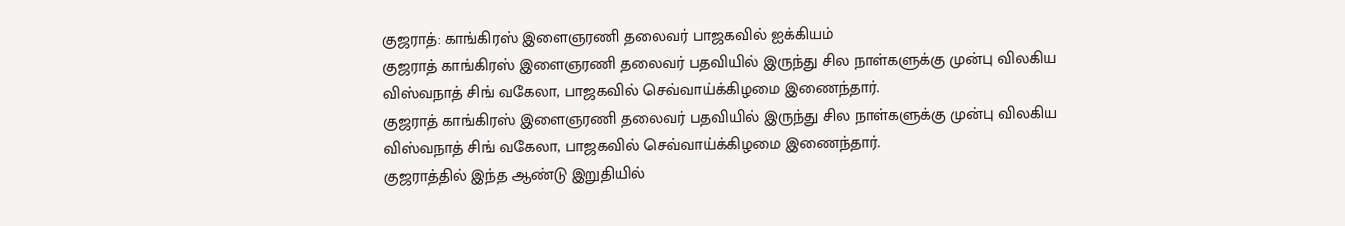குஜராத்: காங்கிரஸ் இளைஞரணி தலைவர் பாஜகவில் ஐக்கியம்
குஜராத் காங்கிரஸ் இளைஞரணி தலைவர் பதவியில் இருந்து சில நாள்களுக்கு முன்பு விலகிய விஸ்வநாத் சிங் வகேலா, பாஜகவில் செவ்வாய்க்கிழமை இணைந்தார்.
குஜராத் காங்கிரஸ் இளைஞரணி தலைவர் பதவியில் இருந்து சில நாள்களுக்கு முன்பு விலகிய விஸ்வநாத் சிங் வகேலா, பாஜகவில் செவ்வாய்க்கிழமை இணைந்தார்.
குஜராத்தில் இந்த ஆண்டு இறுதியில்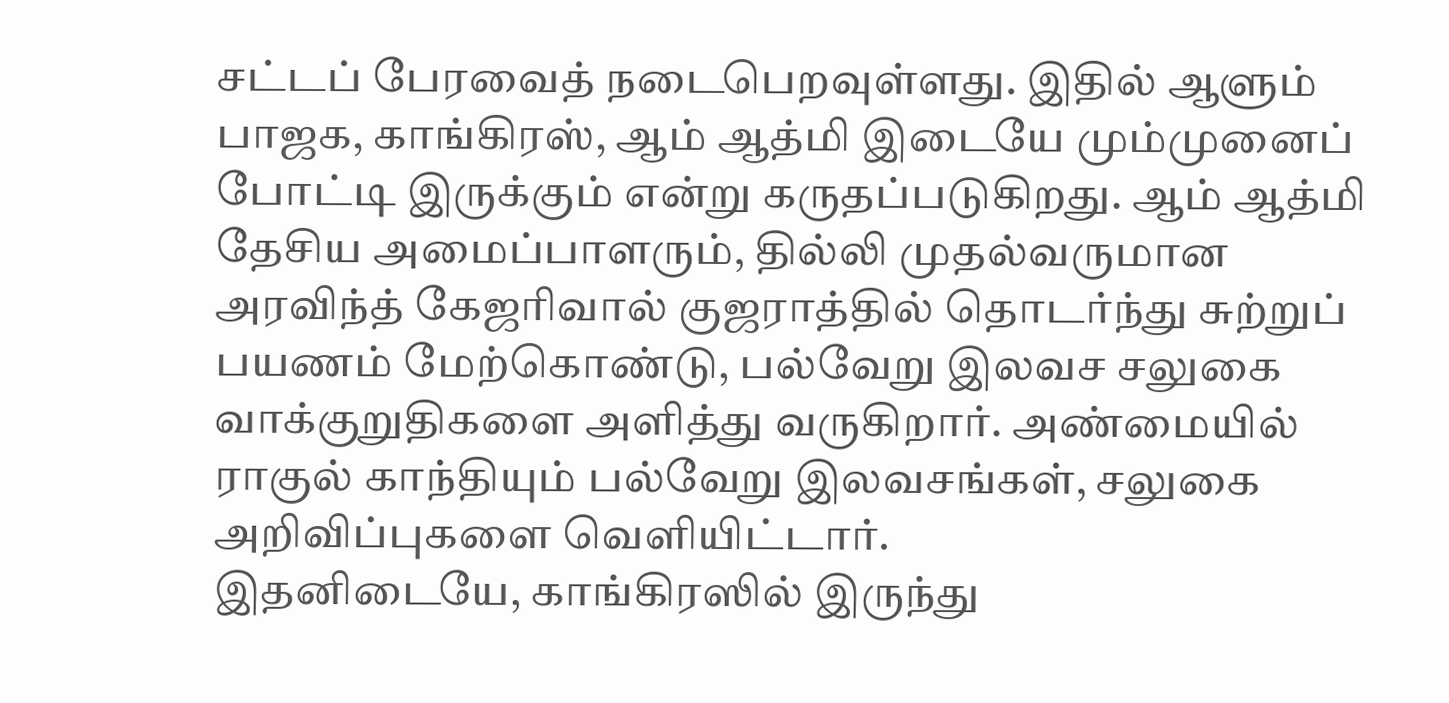சட்டப் பேரவைத் நடைபெறவுள்ளது. இதில் ஆளும் பாஜக, காங்கிரஸ், ஆம் ஆத்மி இடையே மும்முனைப் போட்டி இருக்கும் என்று கருதப்படுகிறது. ஆம் ஆத்மி தேசிய அமைப்பாளரும், தில்லி முதல்வருமான அரவிந்த் கேஜரிவால் குஜராத்தில் தொடர்ந்து சுற்றுப் பயணம் மேற்கொண்டு, பல்வேறு இலவச சலுகை வாக்குறுதிகளை அளித்து வருகிறார். அண்மையில் ராகுல் காந்தியும் பல்வேறு இலவசங்கள், சலுகை அறிவிப்புகளை வெளியிட்டார்.
இதனிடையே, காங்கிரஸில் இருந்து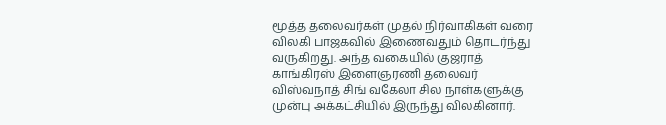மூத்த தலைவர்கள் முதல் நிர்வாகிகள் வரை விலகி பாஜகவில் இணைவதும் தொடர்ந்து வருகிறது. அந்த வகையில் குஜராத் காங்கிரஸ் இளைஞரணி தலைவர் விஸ்வநாத் சிங் வகேலா சில நாள்களுக்கு முன்பு அக்கட்சியில் இருந்து விலகினார்.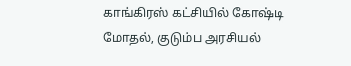காங்கிரஸ் கட்சியில் கோஷ்டி மோதல், குடும்ப அரசியல்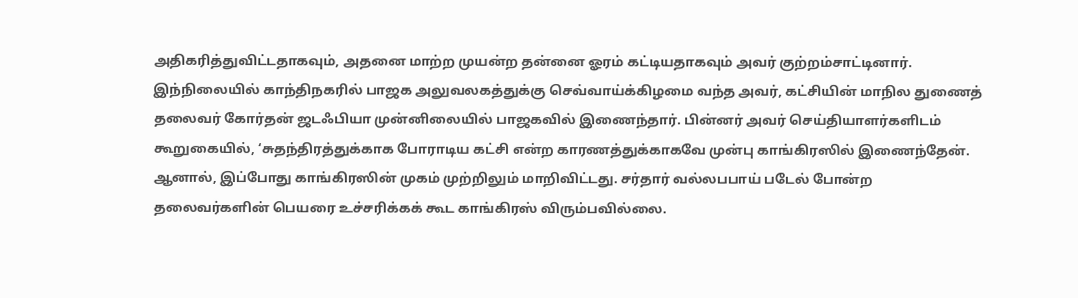அதிகரித்துவிட்டதாகவும், அதனை மாற்ற முயன்ற தன்னை ஓரம் கட்டியதாகவும் அவர் குற்றம்சாட்டினார்.
இந்நிலையில் காந்திநகரில் பாஜக அலுவலகத்துக்கு செவ்வாய்க்கிழமை வந்த அவர், கட்சியின் மாநில துணைத் தலைவர் கோர்தன் ஜடஃபியா முன்னிலையில் பாஜகவில் இணைந்தார். பின்னர் அவர் செய்தியாளர்களிடம் கூறுகையில், ‘சுதந்திரத்துக்காக போராடிய கட்சி என்ற காரணத்துக்காகவே முன்பு காங்கிரஸில் இணைந்தேன். ஆனால், இப்போது காங்கிரஸின் முகம் முற்றிலும் மாறிவிட்டது. சர்தார் வல்லபபாய் படேல் போன்ற தலைவர்களின் பெயரை உச்சரிக்கக் கூட காங்கிரஸ் விரும்பவில்லை.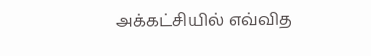அக்கட்சியில் எவ்வித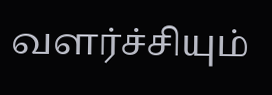வளர்ச்சியும்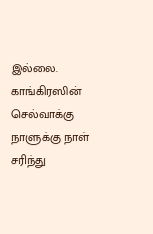இல்லை. காங்கிரஸின் செல்வாக்கு நாளுக்கு நாள் சரிந்து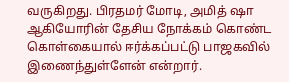வருகிறது. பிரதமர் மோடி, அமித் ஷா ஆகியோரின் தேசிய நோக்கம் கொண்ட கொள்கையால் ஈர்க்கப்பட்டு பாஜகவில் இணைந்துள்ளேன் என்றார்.